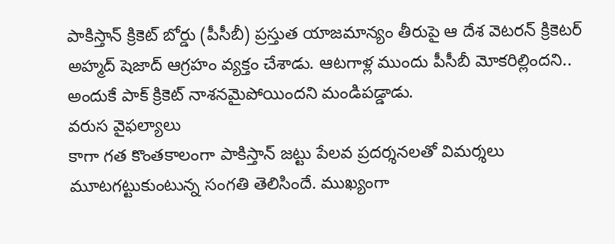పాకిస్తాన్ క్రికెట్ బోర్డు (పీసీబీ) ప్రస్తుత యాజమాన్యం తీరుపై ఆ దేశ వెటరన్ క్రికెటర్ అహ్మద్ షెజాద్ ఆగ్రహం వ్యక్తం చేశాడు. ఆటగాళ్ల ముందు పీసీబీ మోకరిల్లిందని.. అందుకే పాక్ క్రికెట్ నాశనమైపోయిందని మండిపడ్డాడు.
వరుస వైఫల్యాలు
కాగా గత కొంతకాలంగా పాకిస్తాన్ జట్టు పేలవ ప్రదర్శనలతో విమర్శలు మూటగట్టుకుంటున్న సంగతి తెలిసిందే. ముఖ్యంగా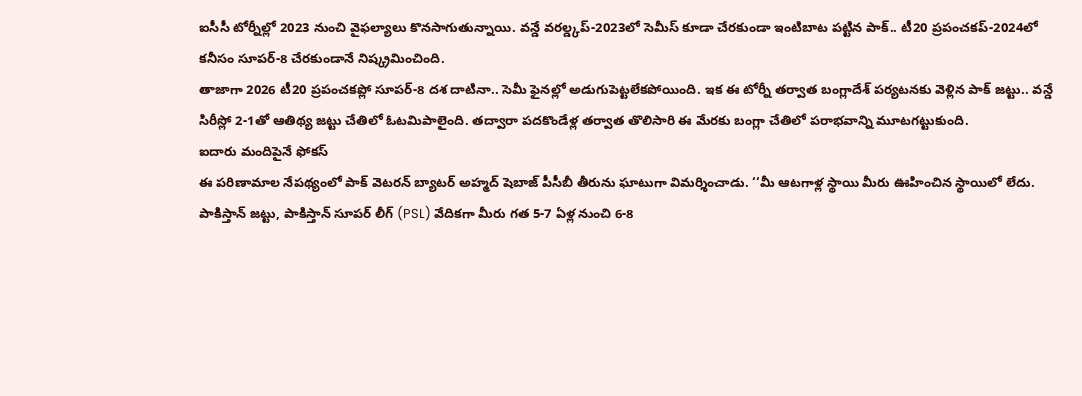ఐసీసీ టోర్నీల్లో 2023 నుంచి వైఫల్యాలు కొనసాగుతున్నాయి. వన్డే వరల్డ్కప్-2023లో సెమీస్ కూడా చేరకుండా ఇంటిబాట పట్టిన పాక్.. టీ20 ప్రపంచకప్-2024లో కనీసం సూపర్-8 చేరకుండానే నిష్క్రమించింది.
తాజాగా 2026 టీ20 ప్రపంచకప్లో సూపర్-8 దశ దాటినా.. సెమీ ఫైనల్లో అడుగుపెట్టలేకపోయింది. ఇక ఈ టోర్నీ తర్వాత బంగ్లాదేశ్ పర్యటనకు వెళ్లిన పాక్ జట్టు.. వన్డే సిరీస్లో 2-1తో ఆతిథ్య జట్టు చేతిలో ఓటమిపాలైంది. తద్వారా పదకొండేళ్ల తర్వాత తొలిసారి ఈ మేరకు బంగ్లా చేతిలో పరాభవాన్ని మూటగట్టుకుంది.
ఐదారు మందిపైనే ఫోకస్
ఈ పరిణామాల నేపథ్యంలో పాక్ వెటరన్ బ్యాటర్ అహ్మద్ షెబాజ్ పీసీబీ తీరును ఘాటుగా విమర్శించాడు. ‘‘మీ ఆటగాళ్ల స్థాయి మీరు ఊహించిన స్థాయిలో లేదు. పాకిస్తాన్ జట్టు, పాకిస్తాన్ సూపర్ లీగ్ (PSL) వేదికగా మీరు గత 5-7 ఏళ్ల నుంచి 6-8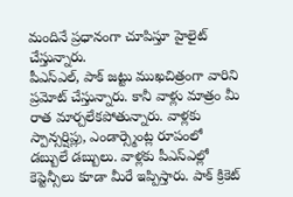మందినే ప్రధానంగా చూపిస్తూ హైలైట్ చేస్తున్నారు.
పీఎస్ఎల్, పాక్ జట్టు ముఖచిత్రంగా వారిని ప్రమోట్ చేస్తున్నారు. కానీ వాళ్లు మాత్రం మీ రాత మార్చలేకపోతున్నారు. వాళ్లకు స్పాన్సర్షిప్లు, ఎండార్స్మెంట్ల రూపంలో డబ్బులే డబ్బులు. వాళ్లకు పీఎస్ఎల్లో కెప్టెన్సీలు కూడా మీరే ఇప్పిస్తారు. పాక్ క్రికెట్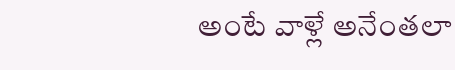అంటే వాళ్లే అనేంతలా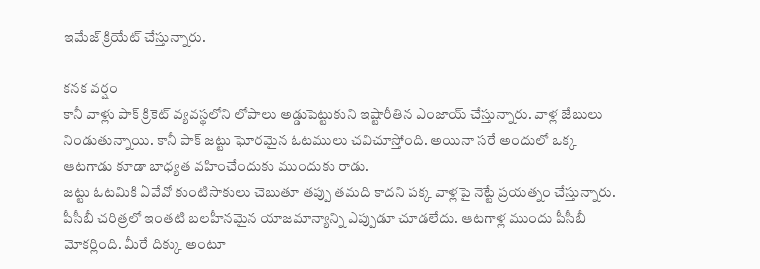ఇమేజ్ క్రియేట్ చేస్తున్నారు.

కనక వర్షం
కానీ వాళ్లు పాక్ క్రికెట్ వ్యవస్థలోని లోపాలు అడ్డుపెట్టుకుని ఇష్టారీతిన ఎంజాయ్ చేస్తున్నారు. వాళ్ల జేబులు నిండుతున్నాయి. కానీ పాక్ జట్టు ఘోరమైన ఓటములు చవిచూస్తోంది. అయినా సరే అందులో ఒక్క ఆటగాడు కూడా బాధ్యత వహించేందుకు ముందుకు రాడు.
జట్టు ఓటమికి ఏవేవో కుంటిసాకులు చెబుతూ తప్పు తమది కాదని పక్క వాళ్లపై నెట్టే ప్రయత్నం చేస్తున్నారు. పీసీబీ చరిత్రలో ఇంతటి బలహీనమైన యాజమాన్యాన్ని ఎప్పుడూ చూడలేదు. ఆటగాళ్ల ముందు పీసీబీ మోకర్లింది. మీరే దిక్కు అంటూ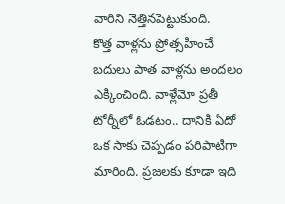వారిని నెత్తినపెట్టుకుంది.
కొత్త వాళ్లను ప్రోత్సహించే బదులు పాత వాళ్లను అందలం ఎక్కించింది. వాళ్లేమో ప్రతీ టోర్నీలో ఓడటం.. దానికి ఏదో ఒక సాకు చెప్పడం పరిపాటిగా మారింది. ప్రజలకు కూడా ఇది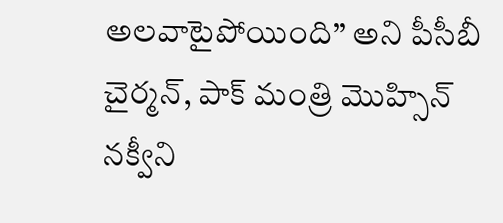అలవాటైపోయింది’’ అని పీసీబీ చైర్మన్, పాక్ మంత్రి మొహ్సిన్ నక్వీని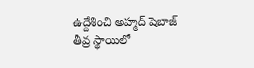ఉద్దేశించి అహ్మద్ షెబాజ్ తీవ్ర స్థాయిలో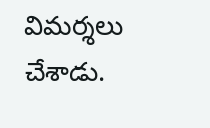విమర్శలు చేశాడు.